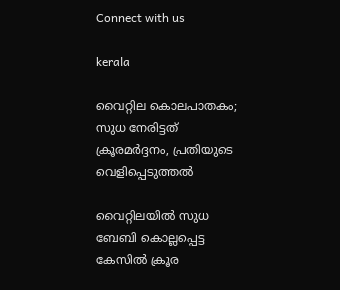Connect with us

kerala

വൈറ്റില കൊലപാതകം; സുധ നേരിട്ടത് ക്രൂരമര്‍ദ്ദനം, പ്രതിയുടെ വെളിപ്പെടുത്തല്‍

വൈറ്റിലയില്‍ സുധ ബേബി കൊല്ലപ്പെട്ട കേസില്‍ ക്രൂര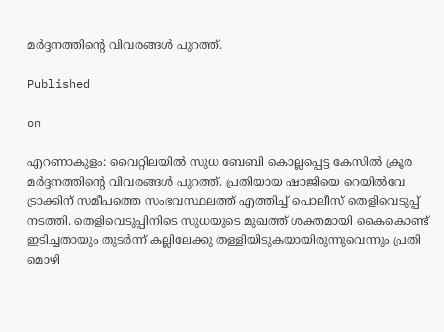മര്‍ദ്ദനത്തിന്റെ വിവരങ്ങള്‍ പുറത്ത്.

Published

on

എറണാകുളം: വൈറ്റിലയില്‍ സുധ ബേബി കൊല്ലപ്പെട്ട കേസില്‍ ക്രൂര മര്‍ദ്ദനത്തിന്റെ വിവരങ്ങള്‍ പുറത്ത്. പ്രതിയായ ഷാജിയെ റെയില്‍വേ ട്രാക്കിന് സമീപത്തെ സംഭവസ്ഥലത്ത് എത്തിച്ച് പൊലീസ് തെളിവെടുപ്പ് നടത്തി. തെളിവെടുപ്പിനിടെ സുധയുടെ മുഖത്ത് ശക്തമായി കൈകൊണ്ട് ഇടിച്ചതായും തുടര്‍ന്ന് കല്ലിലേക്കു തള്ളിയിടുകയായിരുന്നുവെന്നും പ്രതി മൊഴി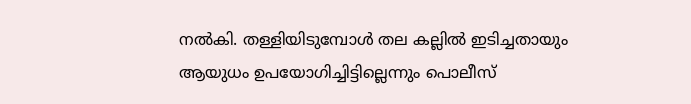നല്‍കി. തള്ളിയിടുമ്പോള്‍ തല കല്ലില്‍ ഇടിച്ചതായും ആയുധം ഉപയോഗിച്ചിട്ടില്ലെന്നും പൊലീസ്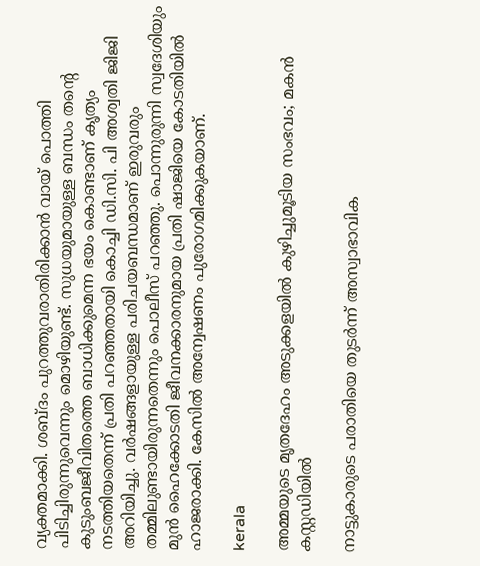വ്യക്തമാക്കി. ശബ്ദം പുറത്തുവരാതിരിക്കാന്‍ വായ് പൊത്തി പിടിച്ചിരുന്നുവെന്നും മൊഴിയുണ്ട്. സുധയുമായുള്ള ബന്ധം തന്റെ കുടുംബജീവിതത്തെ ബാധിക്കുമെന്ന ഭയം കൊണ്ടാണ് കൃത്യം നടത്തിയതെന്ന് പ്രതി പറഞ്ഞതായി കൊച്ചി ഡി.സി. പി അശ്വതി ജിജി അറിയിച്ചു. വര്‍ഷങ്ങളായുള്ള പരിചയബന്ധമാണ് ഇരുവരും തമ്മിലുണ്ടായിരുന്നതെന്നും പൊലീസ് പറഞ്ഞു. പൊന്നുരുന്നി സ്വദേശിയും മുന്‍ ഹൈക്കോടതി ജീവനക്കാരനുമായ പ്രതി ഷാജിയെ കോടതിയില്‍ ഹാജരാക്കി. കേസില്‍ അന്വേഷണം പുരോഗമിക്കുകയാണ്.

kerala

അമ്മയുടെ മൃതദേഹം അടുക്കളയില്‍ കുഴിച്ചുമൂടിയ സംഭവം; മകന്‍ കസ്റ്റഡിയില്‍

നാട്ടുകാരുടെ പരാതിയെ തുടര്‍ന്ന് അസ്വാഭാവിക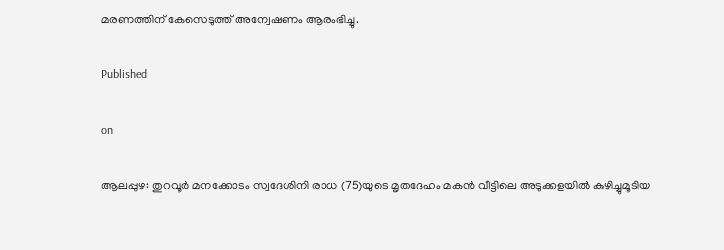മരണത്തിന് കേസെടുത്ത് അന്വേഷണം ആരംഭിച്ചു.

Published

on

ആലപ്പുഴ: തുറവൂര്‍ മനക്കോടം സ്വദേശിനി രാധ (75)യുടെ മൃതദേഹം മകന്‍ വീട്ടിലെ അടുക്കളയില്‍ കുഴിച്ചുമൂടിയ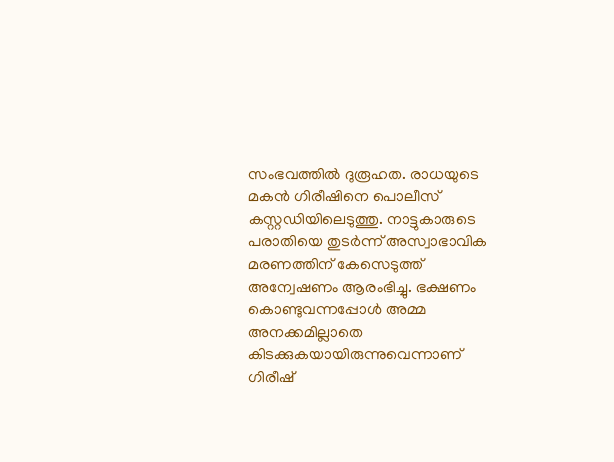സംഭവത്തില്‍ ദുരൂഹത. രാധയുടെ മകന്‍ ഗിരീഷിനെ പൊലീസ് കസ്റ്റഡിയിലെടുത്തു. നാട്ടുകാരുടെ പരാതിയെ തുടര്‍ന്ന് അസ്വാഭാവിക മരണത്തിന് കേസെടുത്ത് അന്വേഷണം ആരംഭിച്ചു. ഭക്ഷണം കൊണ്ടുവന്നപ്പോള്‍ അമ്മ അനക്കമില്ലാതെ കിടക്കുകയായിരുന്നുവെന്നാണ് ഗിരീഷ്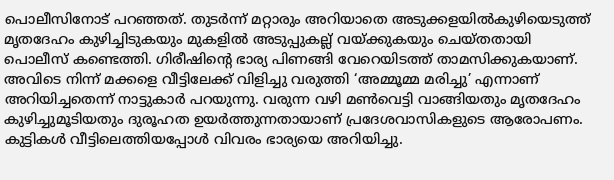പൊലീസിനോട് പറഞ്ഞത്. തുടര്‍ന്ന് മറ്റാരും അറിയാതെ അടുക്കളയില്‍കുഴിയെടുത്ത് മൃതദേഹം കുഴിച്ചിടുകയും മുകളില്‍ അടുപ്പുകല്ല് വയ്ക്കുകയും ചെയ്തതായി പൊലീസ് കണ്ടെത്തി. ഗിരീഷിന്റെ ഭാര്യ പിണങ്ങി വേറെയിടത്ത് താമസിക്കുകയാണ്. അവിടെ നിന്ന് മക്കളെ വീട്ടിലേക്ക് വിളിച്ചു വരുത്തി ‘അമ്മൂമ്മ മരിച്ചു’ എന്നാണ് അറിയിച്ചതെന്ന് നാട്ടുകാര്‍ പറയുന്നു. വരുന്ന വഴി മണ്‍വെട്ടി വാങ്ങിയതും മൃതദേഹം കുഴിച്ചുമൂടിയതും ദുരൂഹത ഉയര്‍ത്തുന്നതായാണ് പ്രദേശവാസികളുടെ ആരോപണം. കുട്ടികള്‍ വീട്ടിലെത്തിയപ്പോള്‍ വിവരം ഭാര്യയെ അറിയിച്ചു.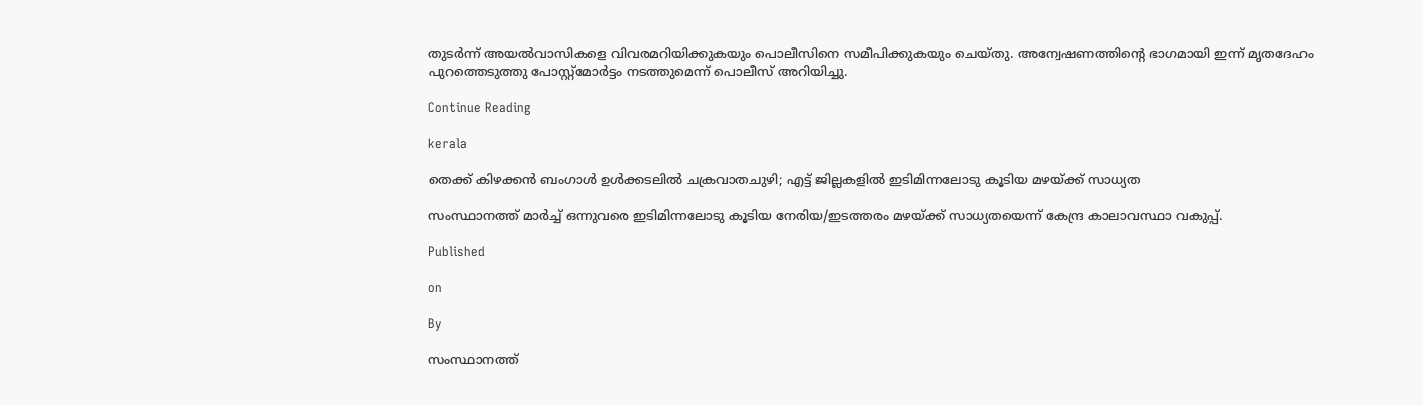തുടര്‍ന്ന് അയല്‍വാസികളെ വിവരമറിയിക്കുകയും പൊലീസിനെ സമീപിക്കുകയും ചെയ്തു. അന്വേഷണത്തിന്റെ ഭാഗമായി ഇന്ന് മൃതദേഹം പുറത്തെടുത്തു പോസ്റ്റ്‌മോര്‍ട്ടം നടത്തുമെന്ന് പൊലീസ് അറിയിച്ചു.

Continue Reading

kerala

തെക്ക് കിഴക്കന്‍ ബംഗാള്‍ ഉള്‍ക്കടലില്‍ ചക്രവാതചുഴി; എട്ട് ജില്ലകളില്‍ ഇടിമിന്നലോടു കൂടിയ മഴയ്ക്ക് സാധ്യത

സംസ്ഥാനത്ത് മാര്‍ച്ച് ഒന്നുവരെ ഇടിമിന്നലോടു കൂടിയ നേരിയ/ഇടത്തരം മഴയ്ക്ക് സാധ്യതയെന്ന് കേന്ദ്ര കാലാവസ്ഥാ വകുപ്പ്.

Published

on

By

സംസ്ഥാനത്ത്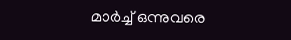മാര്‍ച്ച് ഒന്നുവരെ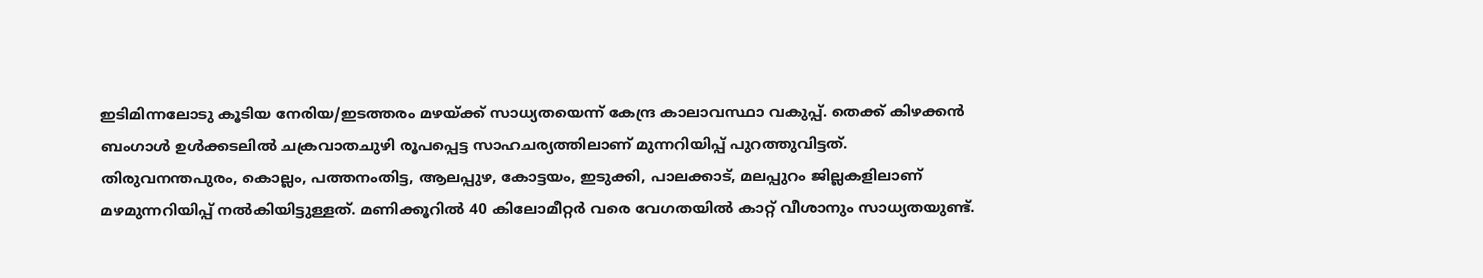ഇടിമിന്നലോടു കൂടിയ നേരിയ/ഇടത്തരം മഴയ്ക്ക് സാധ്യതയെന്ന് കേന്ദ്ര കാലാവസ്ഥാ വകുപ്പ്. തെക്ക് കിഴക്കന്‍ ബംഗാള്‍ ഉള്‍ക്കടലില്‍ ചക്രവാതചുഴി രൂപപ്പെട്ട സാഹചര്യത്തിലാണ് മുന്നറിയിപ്പ് പുറത്തുവിട്ടത്. തിരുവനന്തപുരം, കൊല്ലം, പത്തനംതിട്ട, ആലപ്പുഴ, കോട്ടയം, ഇടുക്കി, പാലക്കാട്, മലപ്പുറം ജില്ലകളിലാണ് മഴമുന്നറിയിപ്പ് നല്‍കിയിട്ടുള്ളത്. മണിക്കൂറില്‍ 40 കിലോമീറ്റര്‍ വരെ വേഗതയില്‍ കാറ്റ് വീശാനും സാധ്യതയുണ്ട്.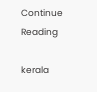Continue Reading

kerala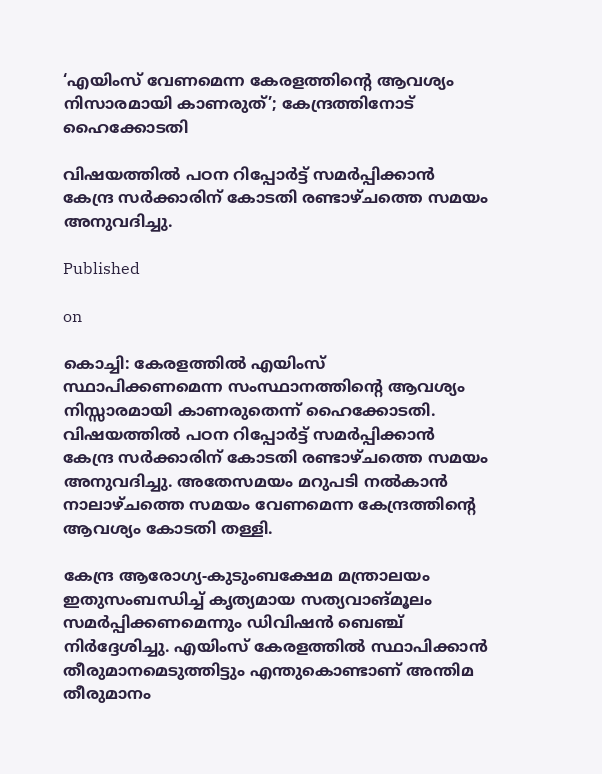‘എയിംസ് വേണമെന്ന കേരളത്തിന്റെ ആവശ്യം നിസാരമായി കാണരുത്’; കേന്ദ്രത്തിനോട് ഹൈക്കോടതി

വിഷയത്തില്‍ പഠന റിപ്പോര്‍ട്ട് സമര്‍പ്പിക്കാന്‍ കേന്ദ്ര സര്‍ക്കാരിന് കോടതി രണ്ടാഴ്ചത്തെ സമയം അനുവദിച്ചു.

Published

on

കൊച്ചി: കേരളത്തില്‍ എയിംസ് സ്ഥാപിക്കണമെന്ന സംസ്ഥാനത്തിന്റെ ആവശ്യം നിസ്സാരമായി കാണരുതെന്ന് ഹൈക്കോടതി. വിഷയത്തില്‍ പഠന റിപ്പോര്‍ട്ട് സമര്‍പ്പിക്കാന്‍ കേന്ദ്ര സര്‍ക്കാരിന് കോടതി രണ്ടാഴ്ചത്തെ സമയം അനുവദിച്ചു. അതേസമയം മറുപടി നല്‍കാന്‍ നാലാഴ്ചത്തെ സമയം വേണമെന്ന കേന്ദ്രത്തിന്റെ ആവശ്യം കോടതി തള്ളി.

കേന്ദ്ര ആരോഗ്യ-കുടുംബക്ഷേമ മന്ത്രാലയം ഇതുസംബന്ധിച്ച് കൃത്യമായ സത്യവാങ്മൂലം സമര്‍പ്പിക്കണമെന്നും ഡിവിഷന്‍ ബെഞ്ച് നിര്‍ദ്ദേശിച്ചു. എയിംസ് കേരളത്തില്‍ സ്ഥാപിക്കാന്‍ തീരുമാനമെടുത്തിട്ടും എന്തുകൊണ്ടാണ് അന്തിമ തീരുമാനം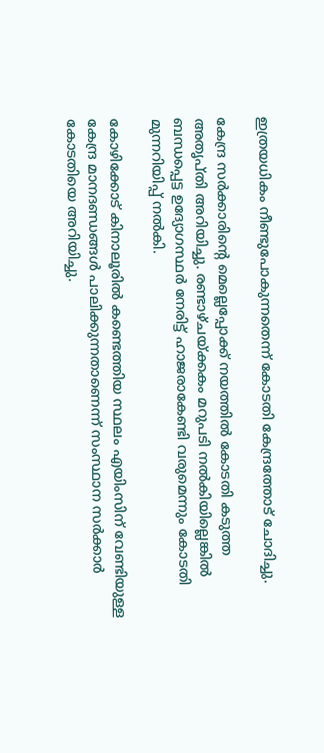ഇത്രയധികം നീണ്ടുപോകുന്നതെന്ന് കോടതി കേന്ദ്രത്തോട് ചോദിച്ചു.

കേന്ദ്ര സര്‍ക്കാരിന്റെ മെല്ലെപ്പോക്ക് നയത്തില്‍ കോടതി കടുത്ത അതൃപ്തി അറിയിച്ചു. രണ്ടാഴ്ചയ്ക്കകം മറുപടി നല്‍കിയില്ലെങ്കില്‍ ബന്ധപ്പെട്ട ഉദ്യോഗസ്ഥര്‍ നേരിട്ട് ഹാജരാകേണ്ടി വരുമെന്നും കോടതി മുന്നറിയിപ്പ് നല്‍കി.

കോഴിക്കോട് കിനാലൂരില്‍ കണ്ടെത്തിയ സ്ഥലം എയിംസിന് വേണ്ടിയുള്ള കേന്ദ്ര മാനദണ്ഡങ്ങള്‍ പാലിക്കുന്നതാണെന്ന് സംസ്ഥാന സര്‍ക്കാര്‍ കോടതിയെ അറിയിച്ചു.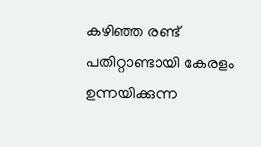കഴിഞ്ഞ രണ്ട് പതിറ്റാണ്ടായി കേരളം ഉന്നയിക്കുന്ന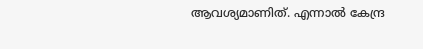ആവശ്യമാണിത്. എന്നാല്‍ കേന്ദ്ര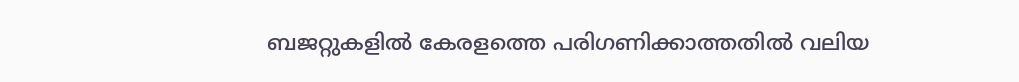ബജറ്റുകളില്‍ കേരളത്തെ പരിഗണിക്കാത്തതില്‍ വലിയ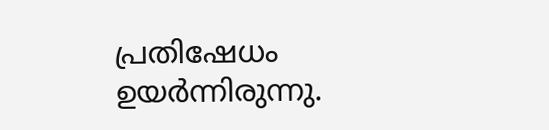പ്രതിഷേധം ഉയര്‍ന്നിരുന്നു.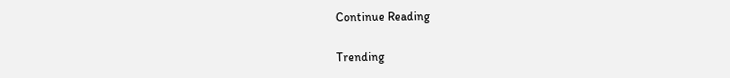Continue Reading

Trending